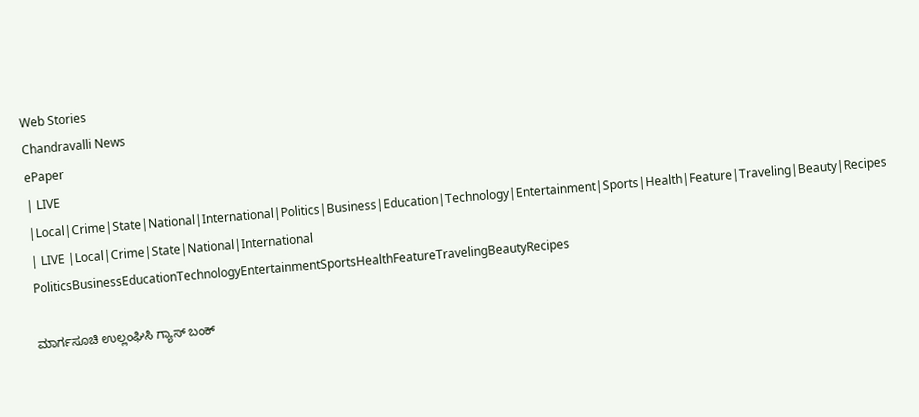Web Stories
Chandravalli News
ePaper
| LIVE |Local|Crime|State|National|International|Politics|Business|Education|Technology|Entertainment|Sports|Health|Feature|Traveling|Beauty|Recipes
| LIVE |Local|Crime|State|National|International
PoliticsBusinessEducationTechnologyEntertainmentSportsHealthFeatureTravelingBeautyRecipes

ಮಾರ್ಗಸೂಚಿ ಉಲ್ಲಂಘಿಸಿ ಗ್ಯಾಸ್ ಬಂಕ್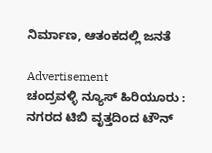ನಿರ್ಮಾಣ, ಆತಂಕದಲ್ಲಿ ಜನತೆ

Advertisement
ಚಂದ್ರವಳ್ಳಿ ನ್ಯೂಸ್ ಹಿರಿಯೂರು :
ನಗರದ ಟಿಬಿ ವೃತ್ತದಿಂದ ಟೌನ್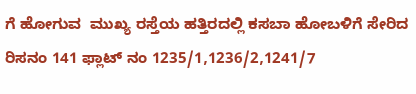ಗೆ ಹೋಗುವ  ಮುಖ್ಯ ರಸ್ತೆಯ ಹತ್ತಿರದಲ್ಲಿ ಕಸಬಾ ಹೋಬಳಿಗೆ ಸೇರಿದ ರಿಸನಂ 141 ಫ್ಲಾಟ್ ನಂ 1235/1,1236/2,1241/7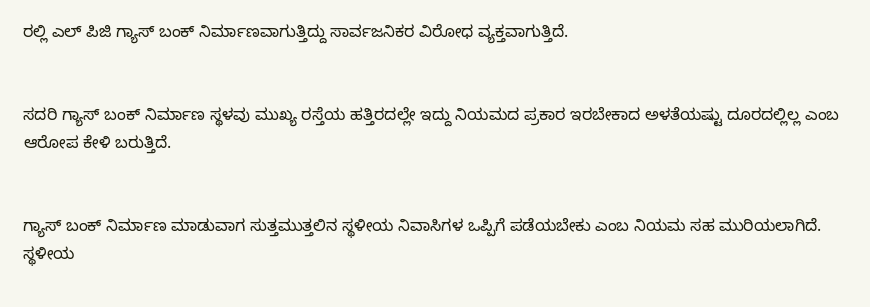ರಲ್ಲಿ ಎಲ್ ಪಿಜಿ ಗ್ಯಾಸ್ ಬಂಕ್ ನಿರ್ಮಾಣವಾಗುತ್ತಿದ್ದು ಸಾರ್ವಜನಿಕರ ವಿರೋಧ ವ್ಯಕ್ತವಾಗುತ್ತಿದೆ.


ಸದರಿ ಗ್ಯಾಸ್ ಬಂಕ್ ನಿರ್ಮಾಣ ಸ್ಥಳವು ಮುಖ್ಯ ರಸ್ತೆಯ ಹತ್ತಿರದಲ್ಲೇ ಇದ್ದು ನಿಯಮದ ಪ್ರಕಾರ ಇರಬೇಕಾದ ಅಳತೆಯಷ್ಟು ದೂರದಲ್ಲಿಲ್ಲ ಎಂಬ ಆರೋಪ ಕೇಳಿ ಬರುತ್ತಿದೆ.


ಗ್ಯಾಸ್ ಬಂಕ್ ನಿರ್ಮಾಣ ಮಾಡುವಾಗ ಸುತ್ತಮುತ್ತಲಿನ ಸ್ಥಳೀಯ ನಿವಾಸಿಗಳ ಒಪ್ಪಿಗೆ ಪಡೆಯಬೇಕು ಎಂಬ ನಿಯಮ ಸಹ ಮುರಿಯಲಾಗಿದೆ. ಸ್ಥಳೀಯ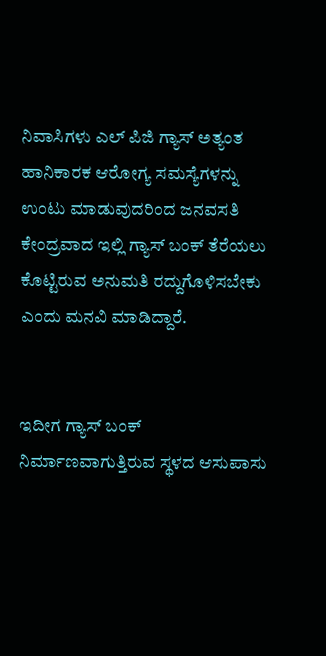ನಿವಾಸಿಗಳು ಎಲ್ ಪಿಜಿ ಗ್ಯಾಸ್ ಅತ್ಯಂತ ಹಾನಿಕಾರಕ ಆರೋಗ್ಯ ಸಮಸ್ಯೆಗಳನ್ನು ಉಂಟು ಮಾಡುವುದರಿಂದ ಜನವಸತಿ ಕೇಂದ್ರವಾದ ಇಲ್ಲಿ ಗ್ಯಾಸ್ ಬಂಕ್ ತೆರೆಯಲು ಕೊಟ್ಟಿರುವ ಅನುಮತಿ ರದ್ದುಗೊಳಿಸಬೇಕು ಎಂದು ಮನವಿ ಮಾಡಿದ್ದಾರೆ.


ಇದೀಗ ಗ್ಯಾಸ್ ಬಂಕ್ ನಿರ್ಮಾಣವಾಗುತ್ತಿರುವ ಸ್ಥಳದ ಆಸುಪಾಸು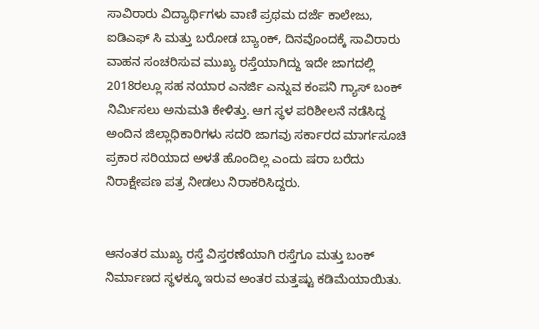ಸಾವಿರಾರು ವಿದ್ಯಾರ್ಥಿಗಳು ವಾಣಿ ಪ್ರಥಮ ದರ್ಜೆ ಕಾಲೇಜು, ಐಡಿಎಫ್ ಸಿ ಮತ್ತು ಬರೋಡ ಬ್ಯಾoಕ್, ದಿನವೊಂದಕ್ಕೆ ಸಾವಿರಾರು ವಾಹನ ಸಂಚರಿಸುವ ಮುಖ್ಯ ರಸ್ತೆಯಾಗಿದ್ದು ಇದೇ ಜಾಗದಲ್ಲಿ 2018ರಲ್ಲೂ ಸಹ ನಯಾರ ಎನರ್ಜಿ ಎನ್ನುವ ಕಂಪನಿ ಗ್ಯಾಸ್ ಬಂಕ್ ನಿರ್ಮಿಸಲು ಅನುಮತಿ ಕೇಳಿತ್ತು. ಆಗ ಸ್ಥಳ ಪರಿಶೀಲನೆ ನಡೆಸಿದ್ದ ಅಂದಿನ ಜಿಲ್ಲಾಧಿಕಾರಿಗಳು ಸದರಿ ಜಾಗವು ಸರ್ಕಾರದ ಮಾರ್ಗಸೂಚಿ ಪ್ರಕಾರ ಸರಿಯಾದ ಅಳತೆ ಹೊಂದಿಲ್ಲ ಎಂದು ಷರಾ ಬರೆದು ನಿರಾಕ್ಷೇಪಣ ಪತ್ರ ನೀಡಲು ನಿರಾಕರಿಸಿದ್ದರು.


ಆನಂತರ ಮುಖ್ಯ ರಸ್ತೆ ವಿಸ್ತರಣೆಯಾಗಿ ರಸ್ತೆಗೂ ಮತ್ತು ಬಂಕ್ ನಿರ್ಮಾಣದ ಸ್ಥಳಕ್ಕೂ ಇರುವ ಅಂತರ ಮತ್ತಷ್ಟು ಕಡಿಮೆಯಾಯಿತು.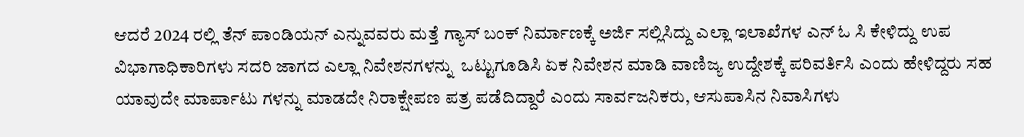ಆದರೆ 2024 ರಲ್ಲಿ ತೆನ್ ಪಾಂಡಿಯನ್ ಎನ್ನುವವರು ಮತ್ತೆ ಗ್ಯಾಸ್ ಬಂಕ್ ನಿರ್ಮಾಣಕ್ಕೆ ಅರ್ಜಿ ಸಲ್ಲಿಸಿದ್ದು ಎಲ್ಲಾ ಇಲಾಖೆಗಳ ಎನ್ ಓ ಸಿ ಕೇಳಿದ್ದು ಉಪ ವಿಭಾಗಾಧಿಕಾರಿಗಳು ಸದರಿ ಜಾಗದ ಎಲ್ಲಾ ನಿವೇಶನಗಳನ್ನು  ಒಟ್ಟುಗೂಡಿಸಿ ಏಕ ನಿವೇಶನ ಮಾಡಿ ವಾಣಿಜ್ಯ ಉದ್ದೇಶಕ್ಕೆ ಪರಿವರ್ತಿಸಿ ಎಂದು ಹೇಳಿದ್ದರು ಸಹ ಯಾವುದೇ ಮಾರ್ಪಾಟು ಗಳನ್ನು ಮಾಡದೇ ನಿರಾಕ್ಷೇಪಣ ಪತ್ರ ಪಡೆದಿದ್ದಾರೆ ಎಂದು ಸಾರ್ವಜನಿಕರು, ಆಸುಪಾಸಿನ ನಿವಾಸಿಗಳು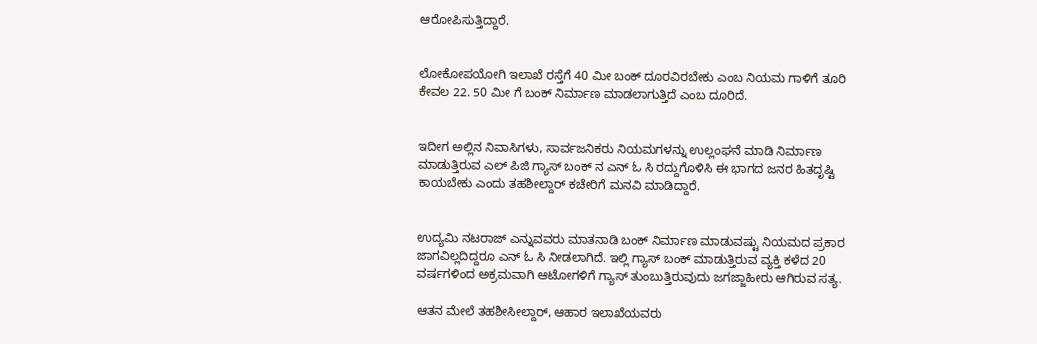ಆರೋಪಿಸುತ್ತಿದ್ದಾರೆ.


ಲೋಕೋಪಯೋಗಿ ಇಲಾಖೆ ರಸ್ತೆಗೆ 40 ಮೀ ಬಂಕ್ ದೂರವಿರಬೇಕು ಎಂಬ ನಿಯಮ ಗಾಳಿಗೆ ತೂರಿ ಕೇವಲ 22. 50 ಮೀ ಗೆ ಬಂಕ್ ನಿರ್ಮಾಣ ಮಾಡಲಾಗುತ್ತಿದೆ ಎಂಬ ದೂರಿದೆ.


ಇದೀಗ ಅಲ್ಲಿನ ನಿವಾಸಿಗಳು, ಸಾರ್ವಜನಿಕರು ನಿಯಮಗಳನ್ನು ಉಲ್ಲಂಘನೆ ಮಾಡಿ ನಿರ್ಮಾಣ ಮಾಡುತ್ತಿರುವ ಎಲ್ ಪಿಜಿ ಗ್ಯಾಸ್ ಬಂಕ್ ನ ಎನ್ ಓ ಸಿ ರದ್ದುಗೊಳಿಸಿ ಈ ಭಾಗದ ಜನರ ಹಿತದೃಷ್ಟಿ ಕಾಯಬೇಕು ಎಂದು ತಹಶೀಲ್ದಾರ್ ಕಚೇರಿಗೆ ಮನವಿ ಮಾಡಿದ್ದಾರೆ.


ಉದ್ಯಮಿ ನಟರಾಜ್ ಎನ್ನುವವರು ಮಾತನಾಡಿ ಬಂಕ್ ನಿರ್ಮಾಣ ಮಾಡುವಷ್ಟು ನಿಯಮದ ಪ್ರಕಾರ ಜಾಗವಿಲ್ಲದಿದ್ದರೂ ಎನ್ ಓ ಸಿ ನೀಡಲಾಗಿದೆ. ಇಲ್ಲಿ ಗ್ಯಾಸ್ ಬಂಕ್ ಮಾಡುತ್ತಿರುವ ವ್ಯಕ್ತಿ ಕಳೆದ 20 ವರ್ಷಗಳಿಂದ ಅಕ್ರಮವಾಗಿ ಆಟೋಗಳಿಗೆ ಗ್ಯಾಸ್ ತುಂಬುತ್ತಿರುವುದು ಜಗಜ್ಜಾಹೀರು ಆಗಿರುವ ಸತ್ಯ.

ಆತನ ಮೇಲೆ ತಹಶೀಸೀಲ್ದಾರ್, ಆಹಾರ ಇಲಾಖೆಯವರು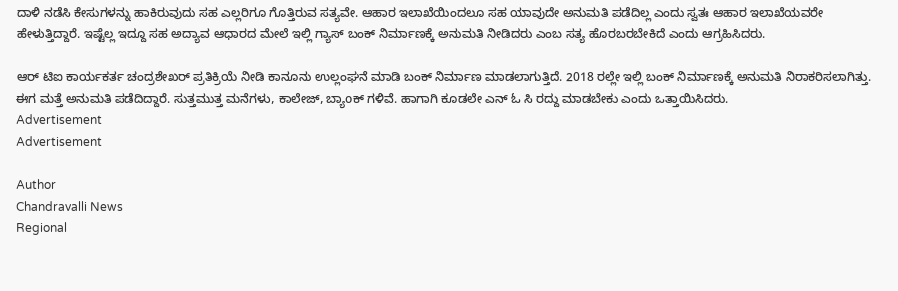ದಾಳಿ ನಡೆಸಿ ಕೇಸುಗಳನ್ನು ಹಾಕಿರುವುದು ಸಹ ಎಲ್ಲರಿಗೂ ಗೊತ್ತಿರುವ ಸತ್ಯವೇ. ಆಹಾರ ಇಲಾಖೆಯಿಂದಲೂ ಸಹ ಯಾವುದೇ ಅನುಮತಿ ಪಡೆದಿಲ್ಲ ಎಂದು ಸ್ವತಃ ಆಹಾರ ಇಲಾಖೆಯವರೇ ಹೇಳುತ್ತಿದ್ದಾರೆ. ಇಷ್ಟೆಲ್ಲ ಇದ್ದೂ ಸಹ ಅದ್ಯಾವ ಆಧಾರದ ಮೇಲೆ ಇಲ್ಲಿ ಗ್ಯಾಸ್ ಬಂಕ್ ನಿರ್ಮಾಣಕ್ಕೆ ಅನುಮತಿ ನೀಡಿದರು ಎಂಬ ಸತ್ಯ ಹೊರಬರಬೇಕಿದೆ ಎಂದು ಆಗ್ರಹಿಸಿದರು.

ಆರ್ ಟಿಐ ಕಾರ್ಯಕರ್ತ ಚಂದ್ರಶೇಖರ್ ಪ್ರತಿಕ್ರಿಯೆ ನೀಡಿ ಕಾನೂನು ಉಲ್ಲಂಘನೆ ಮಾಡಿ ಬಂಕ್ ನಿರ್ಮಾಣ ಮಾಡಲಾಗುತ್ತಿದೆ. 2018 ರಲ್ಲೇ ಇಲ್ಲಿ ಬಂಕ್ ನಿರ್ಮಾಣಕ್ಕೆ ಅನುಮತಿ ನಿರಾಕರಿಸಲಾಗಿತ್ತು. ಈಗ ಮತ್ತೆ ಅನುಮತಿ ಪಡೆದಿದ್ದಾರೆ. ಸುತ್ತಮುತ್ತ ಮನೆಗಳು, ಕಾಲೇಜ್, ಬ್ಯಾoಕ್ ಗಳಿವೆ. ಹಾಗಾಗಿ ಕೂಡಲೇ ಎನ್ ಓ ಸಿ ರದ್ದು ಮಾಡಬೇಕು ಎಂದು ಒತ್ತಾಯಿಸಿದರು.
Advertisement
Advertisement

Author
Chandravalli News
Regional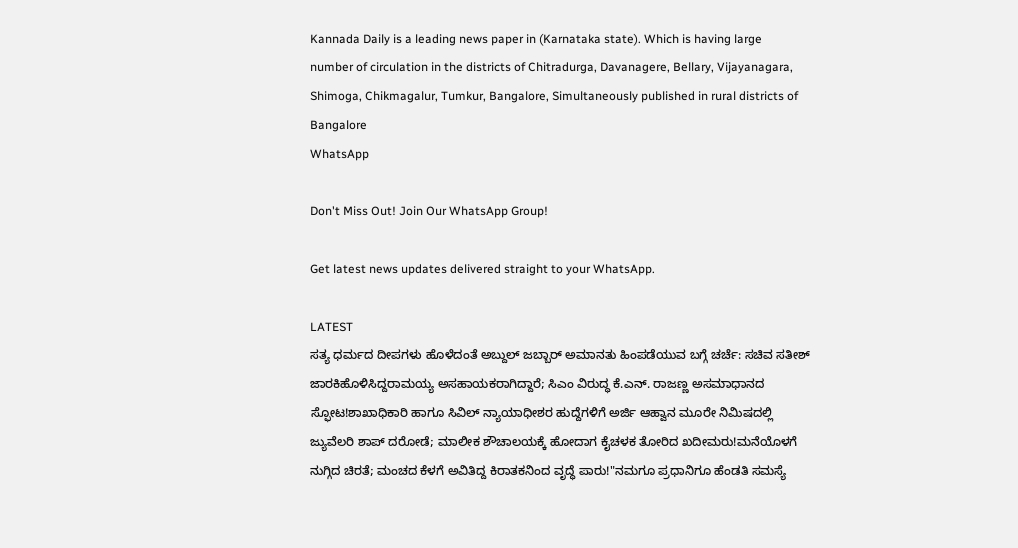Kannada Daily is a leading news paper in (Karnataka state). Which is having large number of circulation in the districts of Chitradurga, Davanagere, Bellary, Vijayanagara, Shimoga, Chikmagalur, Tumkur, Bangalore, Simultaneously published in rural districts of Bangalore
WhatsApp

Don't Miss Out! Join Our WhatsApp Group!

Get latest news updates delivered straight to your WhatsApp.

LATEST
ಸತ್ಯ ಧರ್ಮದ ದೀಪಗಳು ಹೊಳೆದಂತೆ ಅಬ್ದುಲ್ ಜಬ್ಬಾರ್ ಅಮಾನತು ಹಿಂಪಡೆಯುವ ಬಗ್ಗೆ ಚರ್ಚೆ: ಸಚಿವ ಸತೀಶ್ ಜಾರಕಿಹೊಳಿಸಿದ್ದರಾಮಯ್ಯ ಅಸಹಾಯಕರಾಗಿದ್ದಾರೆ; ಸಿಎಂ ವಿರುದ್ಧ ಕೆ.ಎನ್. ರಾಜಣ್ಣ ಅಸಮಾಧಾನದ ಸ್ಫೋಟ!ಶಾಖಾಧಿಕಾರಿ ಹಾಗೂ ಸಿವಿಲ್ ನ್ಯಾಯಾಧೀಶರ ಹುದ್ದೆಗಳಿಗೆ ಅರ್ಜಿ ಆಹ್ವಾನ ಮೂರೇ ನಿಮಿಷದಲ್ಲಿ ಜ್ಯುವೆಲರಿ ಶಾಪ್ ದರೋಡೆ; ಮಾಲೀಕ ಶೌಚಾಲಯಕ್ಕೆ ಹೋದಾಗ ಕೈಚಳಕ ತೋರಿದ ಖದೀಮರು!ಮನೆಯೊಳಗೆ ನುಗ್ಗಿದ ಚಿರತೆ; ಮಂಚದ ಕೆಳಗೆ ಅವಿತಿದ್ದ ಕಿರಾತಕನಿಂದ ವೃದ್ಧೆ ಪಾರು!"ನಮಗೂ ಪ್ರಧಾನಿಗೂ ಹೆಂಡತಿ ಸಮಸ್ಯೆ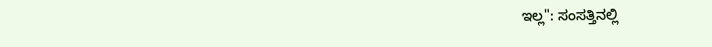ಇಲ್ಲ": ಸಂಸತ್ತಿನಲ್ಲಿ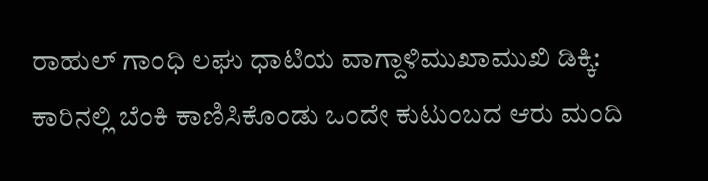ರಾಹುಲ್ ಗಾಂಧಿ ಲಘು ಧಾಟಿಯ ವಾಗ್ದಾಳಿಮುಖಾಮುಖಿ ಡಿಕ್ಕಿ: ಕಾರಿನಲ್ಲಿ ಬೆಂಕಿ ಕಾಣಿಸಿಕೊಂಡು ಒಂದೇ ಕುಟುಂಬದ ಆರು ಮಂದಿ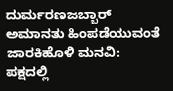ದುರ್ಮರಣಜಬ್ಬಾರ್ ಅಮಾನತು ಹಿಂಪಡೆಯುವಂತೆ ಜಾರಕಿಹೊಳಿ ಮನವಿ: ಪಕ್ಷದಲ್ಲಿ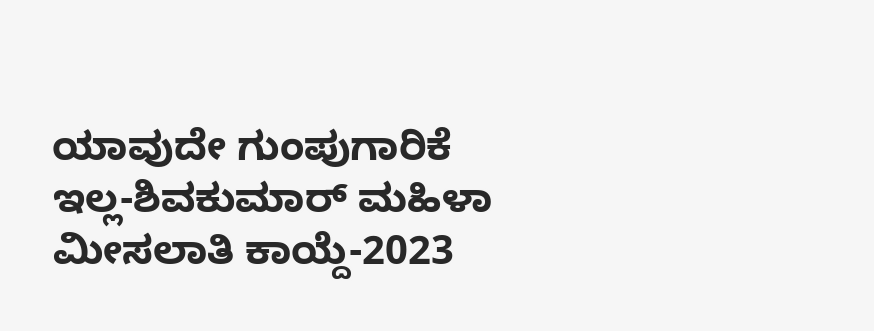ಯಾವುದೇ ಗುಂಪುಗಾರಿಕೆ ಇಲ್ಲ-ಶಿವಕುಮಾರ್ ಮಹಿಳಾ ಮೀಸಲಾತಿ ಕಾಯ್ದೆ-2023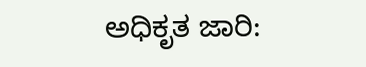ಅಧಿಕೃತ ಜಾರಿ: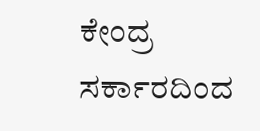ಕೇಂದ್ರ ಸರ್ಕಾರದಿಂದ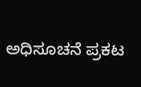ಅಧಿಸೂಚನೆ ಪ್ರಕಟ